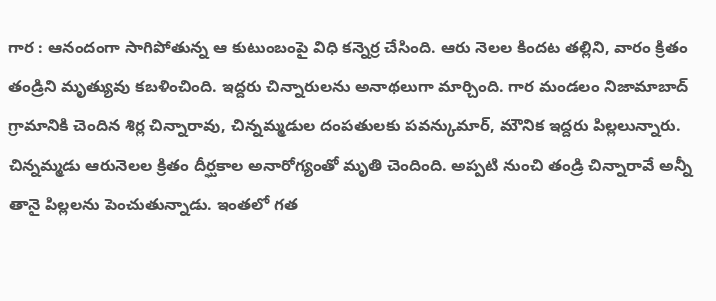గార : ఆనందంగా సాగిపోతున్న ఆ కుటుంబంపై విధి కన్నెర్ర చేసింది. ఆరు నెలల కిందట తల్లిని, వారం క్రితం తండ్రిని మృత్యువు కబళించింది. ఇద్దరు చిన్నారులను అనాథలుగా మార్చింది. గార మండలం నిజామాబాద్ గ్రామానికి చెందిన శిర్ల చిన్నారావు, చిన్నమ్మడుల దంపతులకు పవన్కుమార్, మౌనిక ఇద్దరు పిల్లలున్నారు. చిన్నమ్మడు ఆరునెలల క్రితం దీర్ఘకాల అనారోగ్యంతో మృతి చెందింది. అప్పటి నుంచి తండ్రి చిన్నారావే అన్నీ తానై పిల్లలను పెంచుతున్నాడు. ఇంతలో గత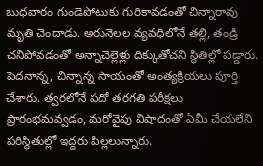బుధవారం గుండెపోటుకు గురికావడంతో చిన్నారావు మృతి చెందాడు. అరునెలల వ్యవధిలోనే తల్లి, తండ్రి చనిపోవడంతో అన్నాచెల్లెళ్లు దిక్కుతోచని స్థితిల్లో పడ్డారు. పెదనాన్న, చిన్నాన్న సాయంతో అంత్యక్రియలు పూర్తి చేశారు. త్వరలోనే పదో తరగతి పరీక్షలు ప్రారంభమవ్వడం, మరోవైపు విషాదంతో ఏమీ చేయలేని పరిస్థితుల్లో ఇద్దరు పిల్లలున్నారు.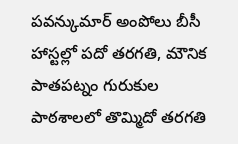పవన్కుమార్ అంపోలు బీసీ హాస్టల్లో పదో తరగతి, మౌనిక పాతపట్నం గురుకుల పాఠశాలలో తొమ్మిదో తరగతి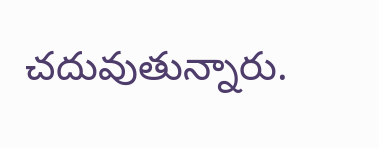చదువుతున్నారు.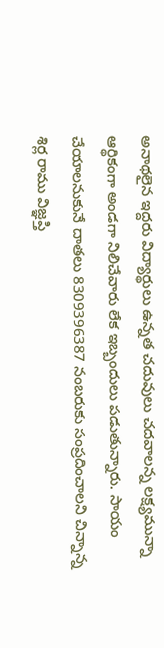అనాథలైన ఇద్దరు విద్యార్థులు ఉన్నత చదువులు చదవాలన్న లక్ష్యమున్నా ఆర్థికంగా అండగా నిలిచేవారు లేక ఇబ్బందులు పడుతున్నారు. సాయం చేయాలనుకునే దాతలు 8309396387 నంబరుకు సంప్రదించాలని చిన్నాన్న శిర్ల రాము విజ్ఞప్తి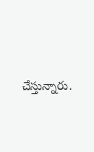చేస్తున్నారు.